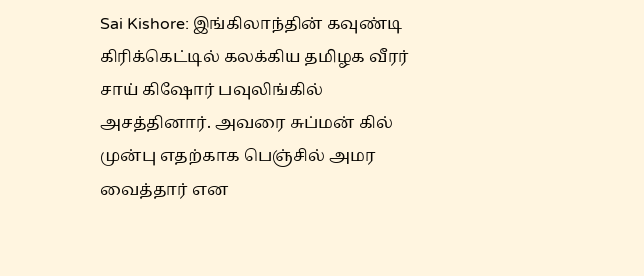Sai Kishore: இங்கிலாந்தின் கவுண்டி கிரிக்கெட்டில் கலக்கிய தமிழக வீரர் சாய் கிஷோர் பவுலிங்கில் அசத்தினார். அவரை சுப்மன் கில் முன்பு எதற்காக பெஞ்சில் அமர வைத்தார் என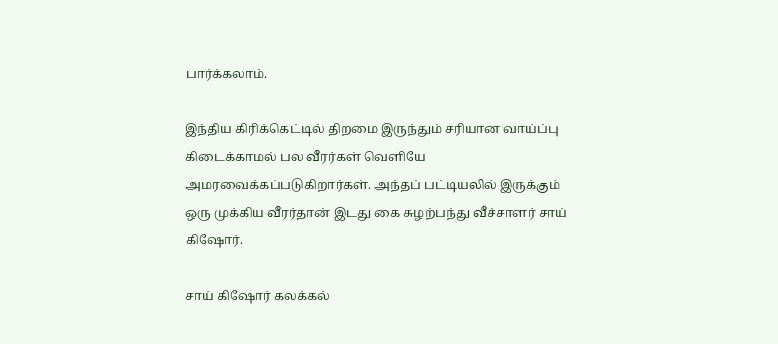பார்க்கலாம்.

இந்திய கிரிக்கெட்டில் திறமை இருந்தும் சரியான வாய்ப்பு கிடைக்காமல் பல வீரர்கள் வெளியே அமரவைக்கப்படுகிறார்கள். அந்தப் பட்டியலில் இருக்கும் ஒரு முக்கிய வீரர்தான் இடது கை சுழற்பந்து வீச்சாளர் சாய் கிஷோர்.

சாய் கிஷோர் கலக்கல்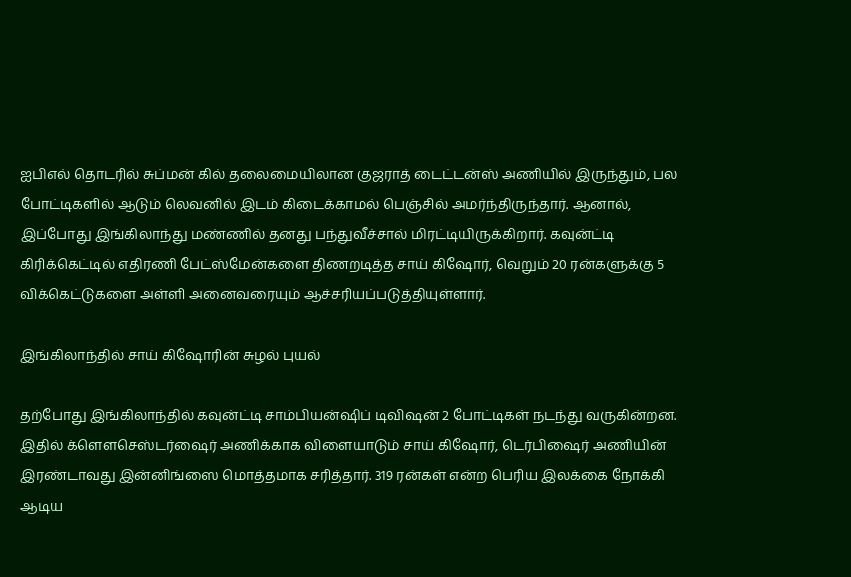ஐபிஎல் தொடரில் சுப்மன் கில் தலைமையிலான குஜராத் டைட்டன்ஸ் அணியில் இருந்தும், பல போட்டிகளில் ஆடும் லெவனில் இடம் கிடைக்காமல் பெஞ்சில் அமர்ந்திருந்தார். ஆனால், இப்போது இங்கிலாந்து மண்ணில் தனது பந்துவீச்சால் மிரட்டியிருக்கிறார். கவுன்ட்டி கிரிக்கெட்டில் எதிரணி பேட்ஸ்மேன்களை திணறடித்த சாய் கிஷோர், வெறும் 20 ரன்களுக்கு 5 விக்கெட்டுகளை அள்ளி அனைவரையும் ஆச்சரியப்படுத்தியுள்ளார்.

இங்கிலாந்தில் சாய் கிஷோரின் சுழல் புயல்

தற்போது இங்கிலாந்தில் கவுன்ட்டி சாம்பியன்ஷிப் டிவிஷன் 2 போட்டிகள் நடந்து வருகின்றன. இதில் க்ளௌசெஸ்டர்ஷைர் அணிக்காக விளையாடும் சாய் கிஷோர், டெர்பிஷைர் அணியின் இரண்டாவது இன்னிங்ஸை மொத்தமாக சரித்தார். 319 ரன்கள் என்ற பெரிய இலக்கை நோக்கி ஆடிய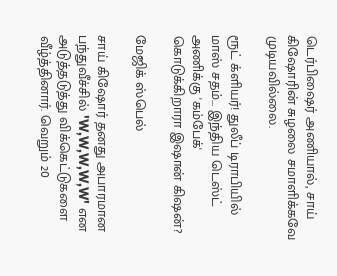டெர்பிஷைர் அணியால், சாய் கிஷோரின் சுழலை சமாளிக்கவே முடியவில்லை.

ரூட் க்ளியர்! துலீப் டிராபியில் மாஸ் சதம்... இந்திய டெஸ்ட் அணிக்கு 'கம்பேக்' கொடுக்கிறாரா இஷான் கிஷன்?

மேஜிக் ஸ்பெல்

சாய் கிஷோர் தனது அபாரமான பந்துவீச்சில் 'W,W,W,W,W' என அடுத்தடுத்து விக்கெட்டுகளை வீழ்த்தினார். வெறும் 20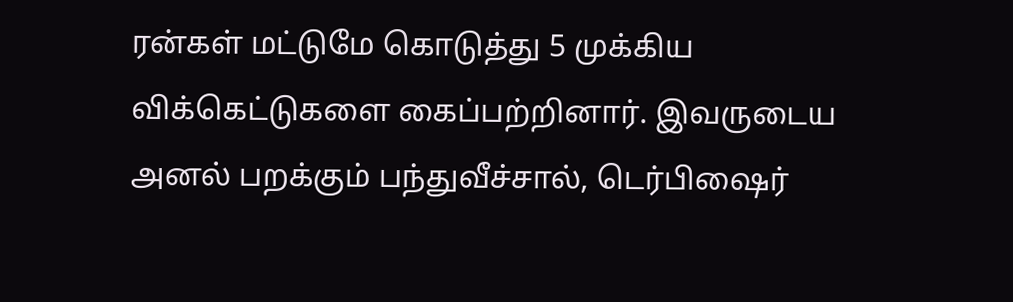ரன்கள் மட்டுமே கொடுத்து 5 முக்கிய விக்கெட்டுகளை கைப்பற்றினார். இவருடைய அனல் பறக்கும் பந்துவீச்சால், டெர்பிஷைர்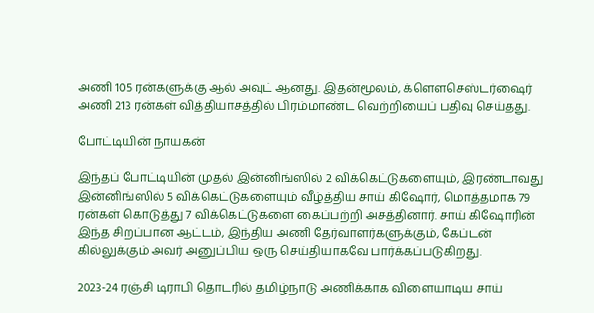அணி 105 ரன்களுக்கு ஆல் அவுட் ஆனது. இதன்மூலம், க்ளௌசெஸ்டர்ஷைர் அணி 213 ரன்கள் வித்தியாசத்தில் பிரம்மாண்ட வெற்றியைப் பதிவு செய்தது.

போட்டியின் நாயகன்

இந்தப் போட்டியின் முதல் இன்னிங்ஸில் 2 விக்கெட்டுகளையும், இரண்டாவது இன்னிங்ஸில் 5 விக்கெட்டுகளையும் வீழ்த்திய சாய் கிஷோர், மொத்தமாக 79 ரன்கள் கொடுத்து 7 விக்கெட்டுகளை கைப்பற்றி அசத்தினார். சாய் கிஷோரின் இந்த சிறப்பான ஆட்டம், இந்திய அணி தேர்வாளர்களுக்கும், கேப்டன் கில்லுக்கும் அவர் அனுப்பிய ஒரு செய்தியாகவே பார்க்கப்படுகிறது.

2023-24 ரஞ்சி டிராபி தொடரில் தமிழ்நாடு அணிக்காக விளையாடிய சாய்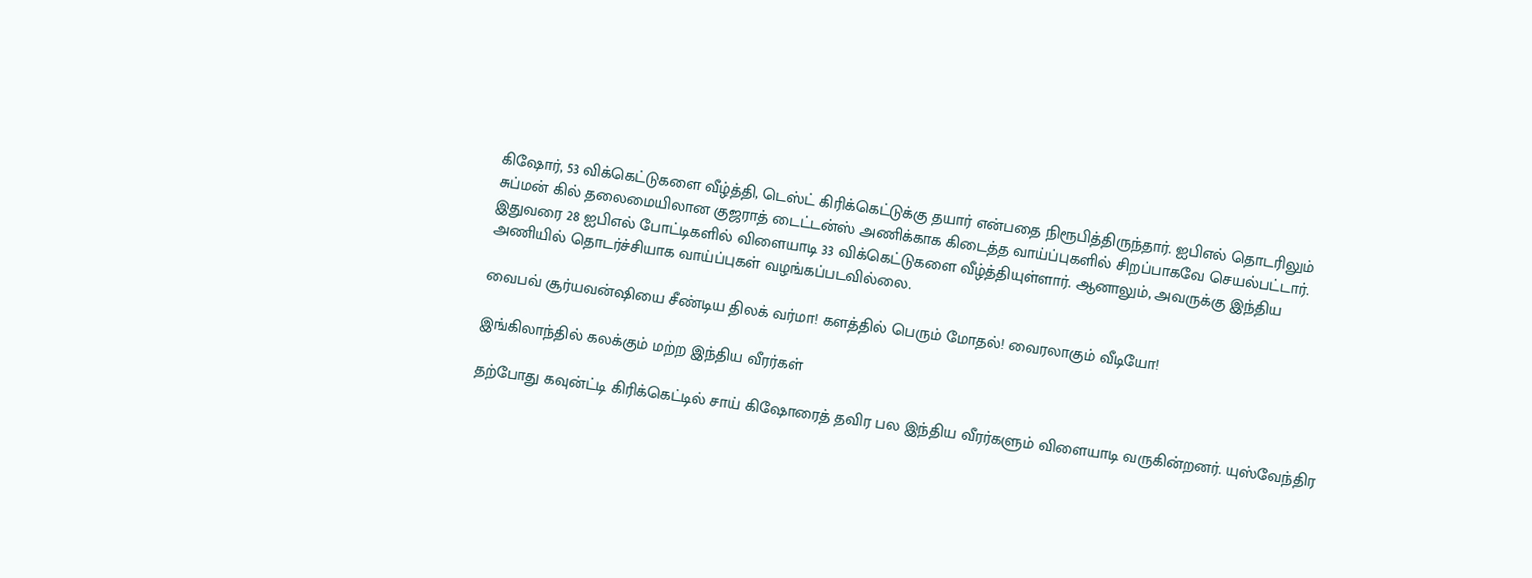கிஷோர், 53 விக்கெட்டுகளை வீழ்த்தி, டெஸ்ட் கிரிக்கெட்டுக்கு தயார் என்பதை நிரூபித்திருந்தார். ஐபிஎல் தொடரிலும் சுப்மன் கில் தலைமையிலான குஜராத் டைட்டன்ஸ் அணிக்காக கிடைத்த வாய்ப்புகளில் சிறப்பாகவே செயல்பட்டார். இதுவரை 28 ஐபிஎல் போட்டிகளில் விளையாடி 33 விக்கெட்டுகளை வீழ்த்தியுள்ளார். ஆனாலும், அவருக்கு இந்திய அணியில் தொடர்ச்சியாக வாய்ப்புகள் வழங்கப்படவில்லை.

வைபவ் சூர்யவன்ஷியை சீண்டிய திலக் வர்மா! களத்தில் பெரும் மோதல்! வைரலாகும் வீடியோ!

இங்கிலாந்தில் கலக்கும் மற்ற இந்திய வீரர்கள்

தற்போது கவுன்ட்டி கிரிக்கெட்டில் சாய் கிஷோரைத் தவிர பல இந்திய வீரர்களும் விளையாடி வருகின்றனர். யுஸ்வேந்திர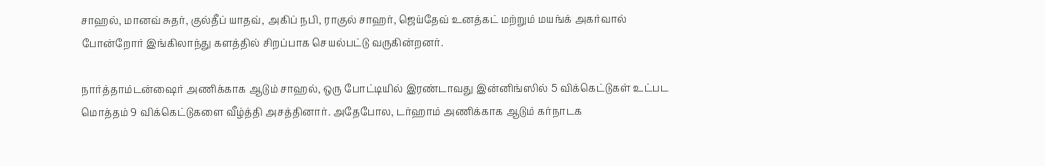சாஹல், மானவ் சுதர், குல்தீப் யாதவ், அகிப் நபி, ராகுல் சாஹர், ஜெய்தேவ் உனத்கட் மற்றும் மயங்க் அகர்வால் போன்றோர் இங்கிலாந்து களத்தில் சிறப்பாக செயல்பட்டு வருகின்றனர்.

நார்த்தாம்டன்ஷைர் அணிக்காக ஆடும் சாஹல், ஒரு போட்டியில் இரண்டாவது இன்னிங்ஸில் 5 விக்கெட்டுகள் உட்பட மொத்தம் 9 விக்கெட்டுகளை வீழ்த்தி அசத்தினார். அதேபோல, டர்ஹாம் அணிக்காக ஆடும் கர்நாடக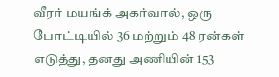வீரர் மயங்க் அகர்வால், ஒரு போட்டியில் 36 மற்றும் 48 ரன்கள் எடுத்து, தனது அணியின் 153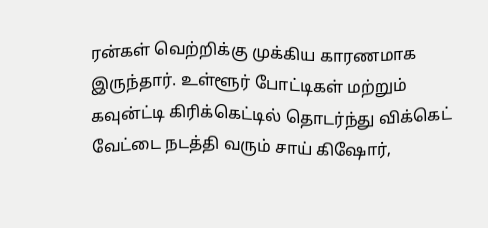ரன்கள் வெற்றிக்கு முக்கிய காரணமாக இருந்தார். உள்ளூர் போட்டிகள் மற்றும் கவுன்ட்டி கிரிக்கெட்டில் தொடர்ந்து விக்கெட் வேட்டை நடத்தி வரும் சாய் கிஷோர்,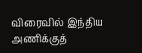விரைவில் இந்திய அணிக்குத்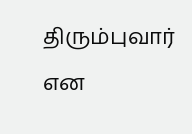திரும்புவார் என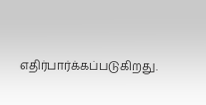எதிர்பார்க்கப்படுகிறது.